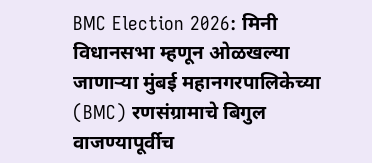BMC Election 2026: मिनी विधानसभा म्हणून ओळखल्या जाणाऱ्या मुंबई महानगरपालिकेच्या (BMC) रणसंग्रामाचे बिगुल वाजण्यापूर्वीच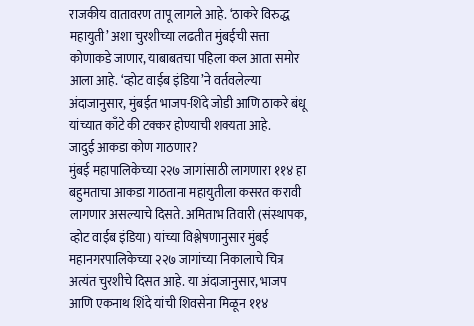राजकीय वातावरण तापू लागले आहे. ‘ठाकरे विरुद्ध महायुती’ अशा चुरशीच्या लढतीत मुंबईची सत्ता कोणाकडे जाणार, याबाबतचा पहिला कल आता समोर आला आहे. ‘व्होट वाईब इंडिया’ने वर्तवलेल्या अंदाजानुसार, मुंबईत भाजप-शिंदे जोडी आणि ठाकरे बंधू यांच्यात काँटे की टक्कर होण्याची शक्यता आहे.
जादुई आकडा कोण गाठणार?
मुंबई महापालिकेच्या २२७ जागांसाठी लागणारा ११४ हा बहुमताचा आकडा गाठताना महायुतीला कसरत करावी लागणार असल्याचे दिसते. अमिताभ तिवारी (संस्थापक, व्होट वाईब इंडिया) यांच्या विश्लेषणानुसार मुंबई महानगरपालिकेच्या २२७ जागांच्या निकालाचे चित्र अत्यंत चुरशीचे दिसत आहे. या अंदाजानुसार, भाजप आणि एकनाथ शिंदे यांची शिवसेना मिळून ११४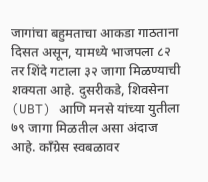जागांचा बहुमताचा आकडा गाठताना दिसत असून, यामध्ये भाजपला ८२ तर शिंदे गटाला ३२ जागा मिळण्याची शक्यता आहे. दुसरीकडे, शिवसेना (UBT) आणि मनसे यांच्या युतीला ७९ जागा मिळतील असा अंदाज आहे. काँग्रेस स्वबळावर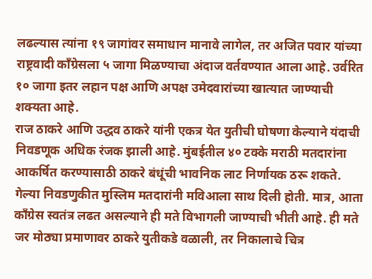लढल्यास त्यांना १९ जागांवर समाधान मानावे लागेल, तर अजित पवार यांच्या राष्ट्रवादी काँग्रेसला ५ जागा मिळण्याचा अंदाज वर्तवण्यात आला आहे. उर्वरित १० जागा इतर लहान पक्ष आणि अपक्ष उमेदवारांच्या खात्यात जाण्याची शक्यता आहे.
राज ठाकरे आणि उद्धव ठाकरे यांनी एकत्र येत युतीची घोषणा केल्याने यंदाची निवडणूक अधिक रंजक झाली आहे. मुंबईतील ४० टक्के मराठी मतदारांना आकर्षित करण्यासाठी ठाकरे बंधूंची भावनिक लाट निर्णायक ठरू शकते. गेल्या निवडणुकीत मुस्लिम मतदारांनी मविआला साथ दिली होती. मात्र, आता काँग्रेस स्वतंत्र लढत असल्याने ही मते विभागली जाण्याची भीती आहे. ही मते जर मोठ्या प्रमाणावर ठाकरे युतीकडे वळाली, तर निकालाचे चित्र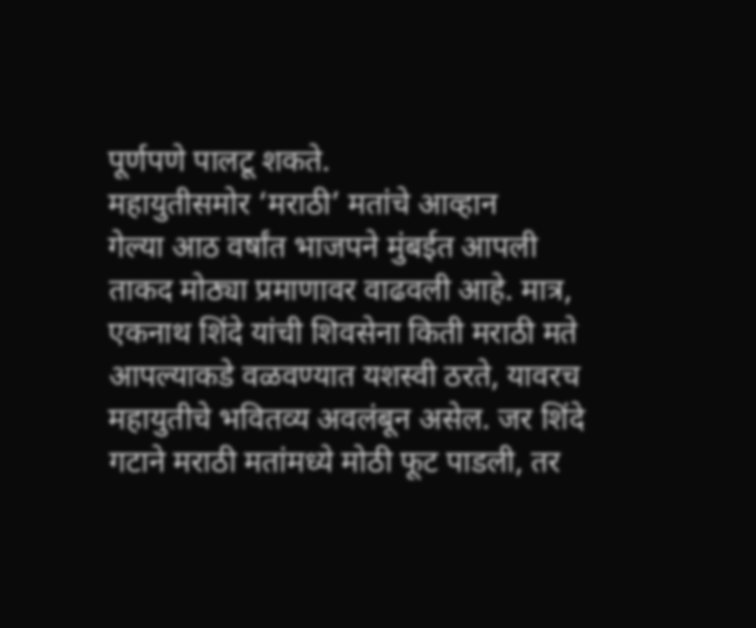पूर्णपणे पालटू शकते.
महायुतीसमोर ‘मराठी’ मतांचे आव्हान
गेल्या आठ वर्षांत भाजपने मुंबईत आपली ताकद मोठ्या प्रमाणावर वाढवली आहे. मात्र, एकनाथ शिंदे यांची शिवसेना किती मराठी मते आपल्याकडे वळवण्यात यशस्वी ठरते, यावरच महायुतीचे भवितव्य अवलंबून असेल. जर शिंदे गटाने मराठी मतांमध्ये मोठी फूट पाडली, तर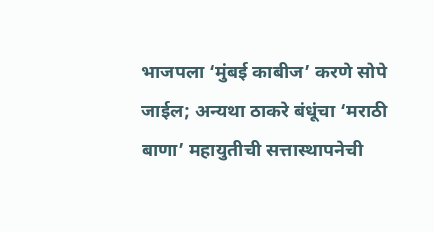भाजपला ‘मुंबई काबीज’ करणे सोपे जाईल; अन्यथा ठाकरे बंधूंचा ‘मराठी बाणा’ महायुतीची सत्तास्थापनेची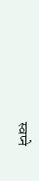स्वप्ने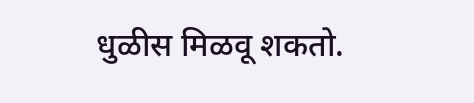धुळीस मिळवू शकतो.